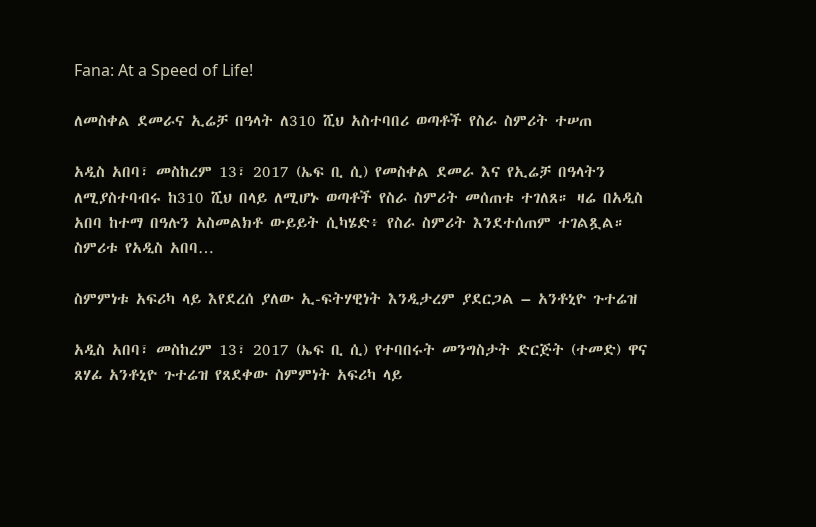Fana: At a Speed of Life!

ለመስቀል ደመራና ኢሬቻ በዓላት ለ310 ሺህ አስተባበሪ ወጣቶች የስራ ስምሪት ተሠጠ

አዲስ አበባ፣ መስከረም 13፣ 2017 (ኤፍ ቢ ሲ) የመስቀል ደመራ እና የኢሬቻ በዓላትን ለሚያስተባብሩ ከ310 ሺህ በላይ ለሚሆኑ ወጣቶች የስራ ስምሪት መሰጠቱ ተገለጸ። ዛሬ በአዲስ አበባ ከተማ በዓሉን አስመልክቶ ውይይት ሲካሄድ፥ የስራ ስምሪት እንደተሰጠም ተገልጿል። ስምሪቱ የአዲስ አበባ…

ስምምነቱ አፍሪካ ላይ እየደረሰ ያለው ኢ-ፍትሃዊነት እንዲታረም ያደርጋል – አንቶኒዮ ጉተሬዝ

አዲስ አበባ፣ መስከረም 13፣ 2017 (ኤፍ ቢ ሲ) የተባበሩት መንግስታት ድርጅት (ተመድ) ዋና ጸሃፊ አንቶኒዮ ጉተሬዝ የጸደቀው ስምምነት አፍሪካ ላይ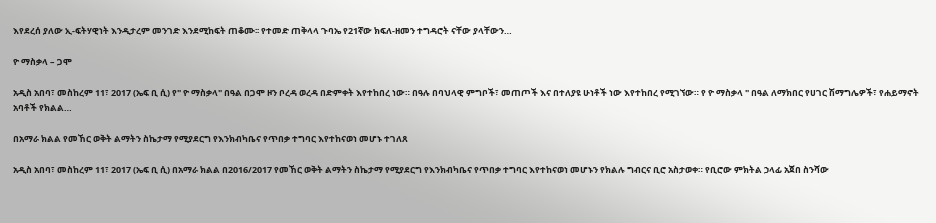እየደረሰ ያለው ኢ-ፍትሃዊነት እንዲታረም መንገድ እንደሚከፍት ጠቆሙ፡፡ የተመድ ጠቅላላ ጉባኤ የ21ኛው ክፍለ-ዘመን ተግዳሮት ናቸው ያላቸውን…

ዮ ማስቃላ – ጋሞ

አዲስ አበባ፣ መስከረም 11፣ 2017 (ኤፍ ቢ ሲ) የ" ዮ ማስቃላ" በዓል በጋሞ ዞን ቦረዳ ወረዳ በድምቀት እየተከበረ ነው። በዓሉ በባህላዊ ምግቦች፣ መጠጦች እና በተለያዩ ሁነቶች ነው እየተከበረ የሚገኘው። የ ዮ ማስቃላ " በዓል ለማክበር የሀገር ሽማግሌዎች፣ የሐይማኖት አባቶች የክልል…

በአማራ ክልል የመኸር ወቅት ልማትን ስኬታማ የሚያደርግ የእንክብካቤና የጥበቃ ተግባር እየተከናወነ መሆኑ ተገለጸ

አዲስ አበባ፣ መስከረም 11፣ 2017 (ኤፍ ቢ ሲ) በአማራ ክልል በ2016/2017 የመኸር ወቅት ልማትን ስኬታማ የሚያደርግ የእንክብካቤና የጥበቃ ተግባር እየተከናወነ መሆኑን የክልሉ ግብርና ቢሮ አስታወቀ። የቢሮው ምክትል ኃላፊ አጀበ ስንሻው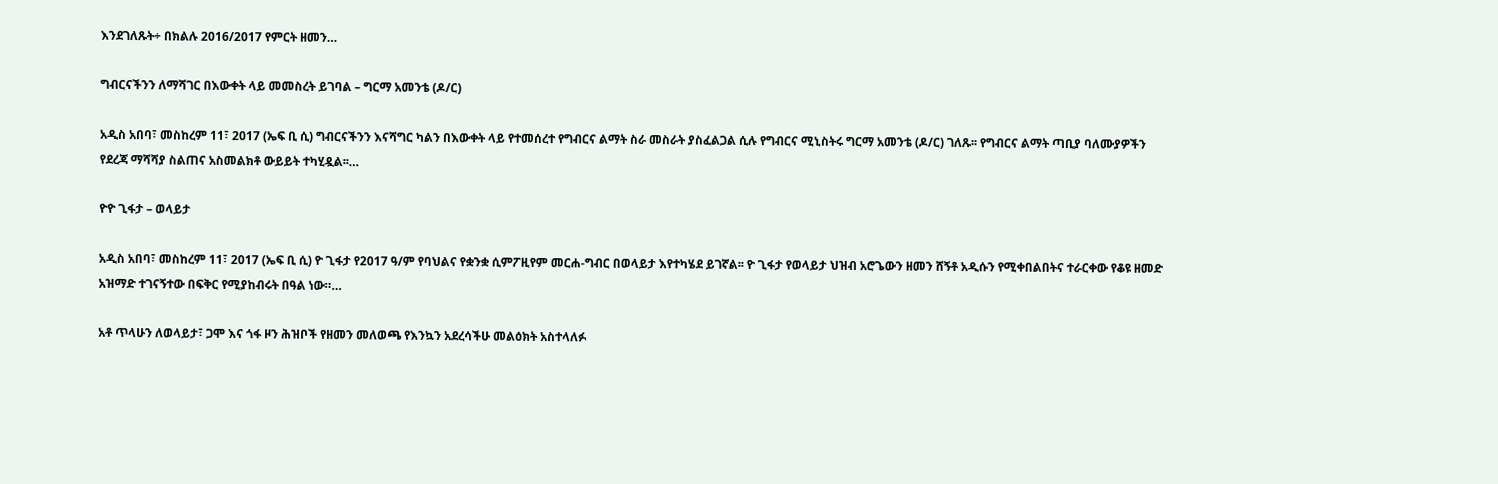እንደገለጹት÷ በክልሉ 2016/2017 የምርት ዘመን…

ግብርናችንን ለማሻገር በእውቀት ላይ መመስረት ይገባል – ግርማ አመንቴ (ዶ/ር)

አዲስ አበባ፣ መስከረም 11፣ 2017 (ኤፍ ቢ ሲ) ግብርናችንን እናሻግር ካልን በእውቀት ላይ የተመሰረተ የግብርና ልማት ስራ መስራት ያስፈልጋል ሲሉ የግብርና ሚኒስትሩ ግርማ አመንቴ (ዶ/ር) ገለጹ፡፡ የግብርና ልማት ጣቢያ ባለሙያዎችን የደረጃ ማሻሻያ ስልጠና አስመልክቶ ውይይት ተካሂዷል፡፡…

ዮዮ ጊፋታ – ወላይታ

አዲስ አበባ፣ መስከረም 11፣ 2017 (ኤፍ ቢ ሲ) ዮ ጊፋታ የ2017 ዓ/ም የባህልና የቋንቋ ሲምፖዚየም መርሐ-ግብር በወላይታ እየተካሄደ ይገኛል፡፡ ዮ ጊፋታ የወላይታ ህዝብ አሮጌውን ዘመን ሸኝቶ አዲሱን የሚቀበልበትና ተራርቀው የቆዩ ዘመድ አዝማድ ተገናኝተው በፍቅር የሚያከብሩት በዓል ነው።…

አቶ ጥላሁን ለወላይታ፣ ጋሞ እና ጎፋ ዞን ሕዝቦች የዘመን መለወጫ የእንኳን አደረሳችሁ መልዕክት አስተላለፉ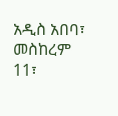አዲስ አበባ፣ መስከረም 11፣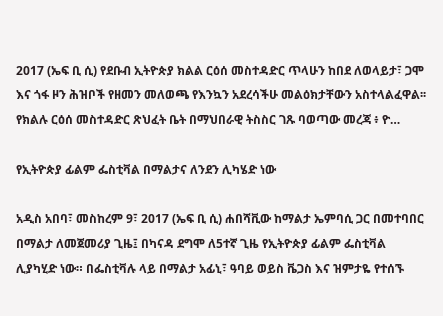2017 (ኤፍ ቢ ሲ) የደቡብ ኢትዮጵያ ክልል ርዕሰ መስተዳድር ጥላሁን ከበደ ለወላይታ፣ ጋሞ እና ጎፋ ዞን ሕዝቦች የዘመን መለወጫ የእንኳን አደረሳችሁ መልዕክታቸውን አስተላልፈዋል፡፡ የክልሉ ርዕሰ መስተዳድር ጽህፈት ቤት በማህበራዊ ትስስር ገጹ ባወጣው መረጃ ፥ ዮ…

የኢትዮጵያ ፊልም ፌስቲቫል በማልታና ለንደን ሊካሄድ ነው

አዲስ አበባ፣ መስከረም 9፣ 2017 (ኤፍ ቢ ሲ) ሐበሻቪው ከማልታ ኤምባሲ ጋር በመተባበር በማልታ ለመጀመሪያ ጊዜ፤ በካናዳ ደግሞ ለ5ተኛ ጊዜ የኢትዮጵያ ፊልም ፌስቲቫል ሊያካሂድ ነው። በፌስቲቫሉ ላይ በማልታ አፊኒ፣ ዓባይ ወይስ ቬጋስ እና ዝምታዬ የተሰኙ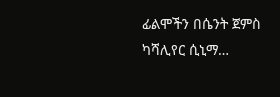ፊልሞችን በሴንት ጀምስ ካሻሊየር ሲኒማ…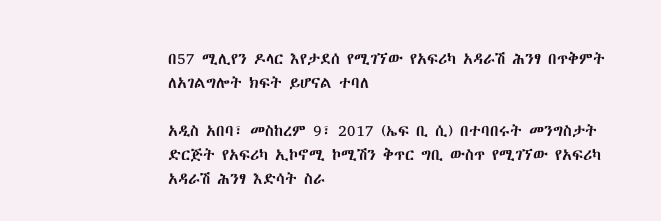በ57 ሚሊየን ዶላር እየታደሰ የሚገኘው የአፍሪካ አዳራሽ ሕንፃ በጥቅምት ለአገልግሎት ክፍት ይሆናል ተባለ

አዲስ አበባ፣ መስከረም 9፣ 2017 (ኤፍ ቢ ሲ) በተባበሩት መንግስታት ድርጅት የአፍሪካ ኢኮኖሚ ኮሚሽን ቅጥር ግቢ ውስጥ የሚገኘው የአፍሪካ አዳራሽ ሕንፃ እድሳት ስራ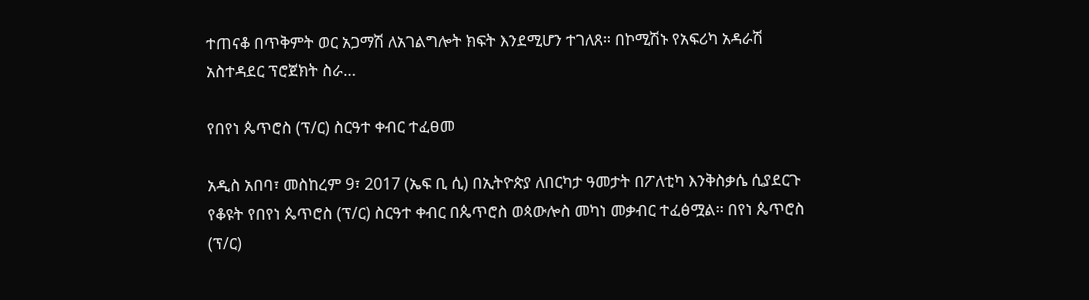ተጠናቆ በጥቅምት ወር አጋማሽ ለአገልግሎት ክፍት እንደሚሆን ተገለጸ። በኮሚሽኑ የአፍሪካ አዳራሽ አስተዳደር ፕሮጀክት ስራ…

የበየነ ጴጥሮስ (ፕ/ር) ስርዓተ ቀብር ተፈፀመ

አዲስ አበባ፣ መስከረም 9፣ 2017 (ኤፍ ቢ ሲ) በኢትዮጵያ ለበርካታ ዓመታት በፖለቲካ እንቅስቃሴ ሲያደርጉ የቆዩት የበየነ ጴጥሮስ (ፕ/ር) ስርዓተ ቀብር በጴጥሮስ ወጳውሎስ መካነ መቃብር ተፈፅሟል፡፡ በየነ ጴጥሮስ (ፕ/ር)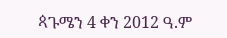ጳጉሜን 4 ቀን 2012 ዓ.ም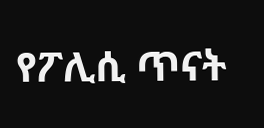የፖሊሲ ጥናት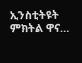ኢንስቲትዩት ምክትል ዋና…